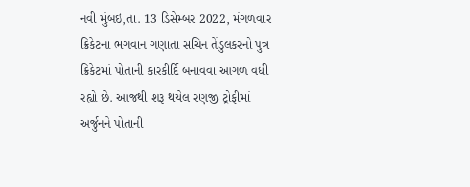નવી મુંબઇ,તા. 13 ડિસેમ્બર 2022, મંગળવાર
ક્રિકેટના ભગવાન ગણાતા સચિન તેંડુલકરનો પુત્ર ક્રિકેટમાં પોતાની કારકીર્દિ બનાવવા આગળ વધી રહ્યો છે. આજથી શરૂ થયેલ રણજી ટ્રોફીમાં અર્જુનને પોતાની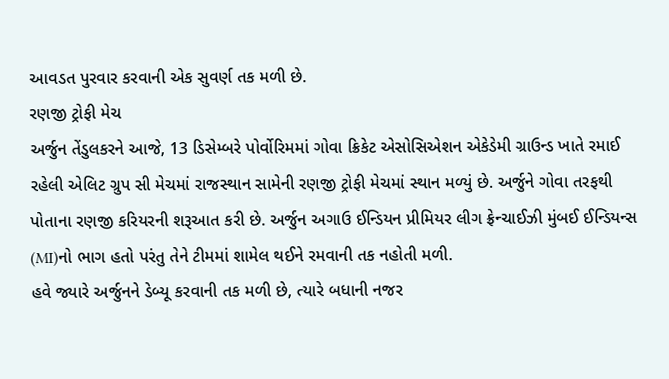આવડત પુરવાર કરવાની એક સુવર્ણ તક મળી છે.
રણજી ટ્રોફી મેચ
અર્જુન તેંડુલકરને આજે, 13 ડિસેમ્બરે પોર્વોરિમમાં ગોવા ક્રિકેટ એસોસિએશન એકેડેમી ગ્રાઉન્ડ ખાતે રમાઈ રહેલી એલિટ ગ્રુપ સી મેચમાં રાજસ્થાન સામેની રણજી ટ્રોફી મેચમાં સ્થાન મળ્યું છે. અર્જુને ગોવા તરફથી પોતાના રણજી કરિયરની શરૂઆત કરી છે. અર્જુન અગાઉ ઈન્ડિયન પ્રીમિયર લીગ ફ્રેન્ચાઈઝી મુંબઈ ઈન્ડિયન્સ (MI)નો ભાગ હતો પરંતુ તેને ટીમમાં શામેલ થઈને રમવાની તક નહોતી મળી.
હવે જ્યારે અર્જુનને ડેબ્યૂ કરવાની તક મળી છે, ત્યારે બધાની નજર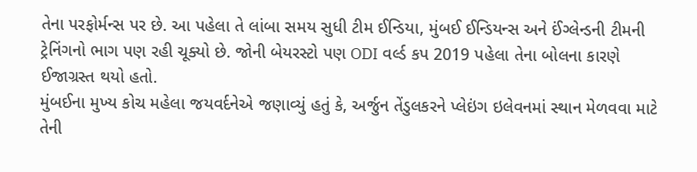તેના પરફોર્મન્સ પર છે. આ પહેલા તે લાંબા સમય સુધી ટીમ ઈન્ડિયા, મુંબઈ ઈન્ડિયન્સ અને ઈંગ્લેન્ડની ટીમની ટ્રેનિંગનો ભાગ પણ રહી ચૂક્યો છે. જોની બેયરસ્ટો પણ ODI વર્લ્ડ કપ 2019 પહેલા તેના બોલના કારણે ઈજાગ્રસ્ત થયો હતો.
મુંબઈના મુખ્ય કોચ મહેલા જયવર્દનેએ જણાવ્યું હતું કે, અર્જુન તેંડુલકરને પ્લેઇંગ ઇલેવનમાં સ્થાન મેળવવા માટે તેની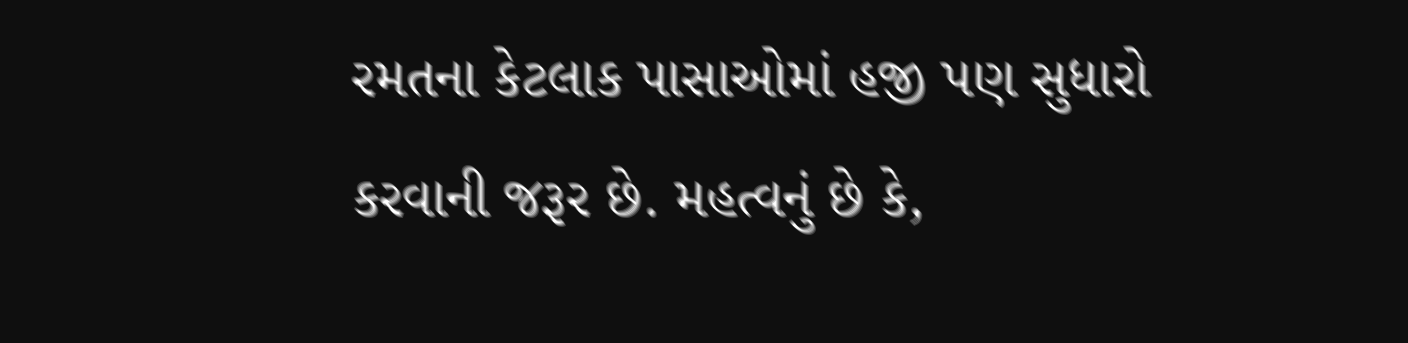રમતના કેટલાક પાસાઓમાં હજી પણ સુધારો કરવાની જરૂર છે. મહત્વનું છે કે,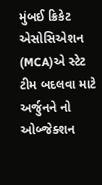મુંબઈ ક્રિકેટ એસોસિએશન (MCA)એ સ્ટેટ ટીમ બદલવા માટે અર્જુનને નો ઓબ્જેક્શન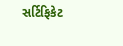સર્ટિફિકેટ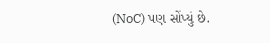(NoC) પણ સોંપ્યું છે.